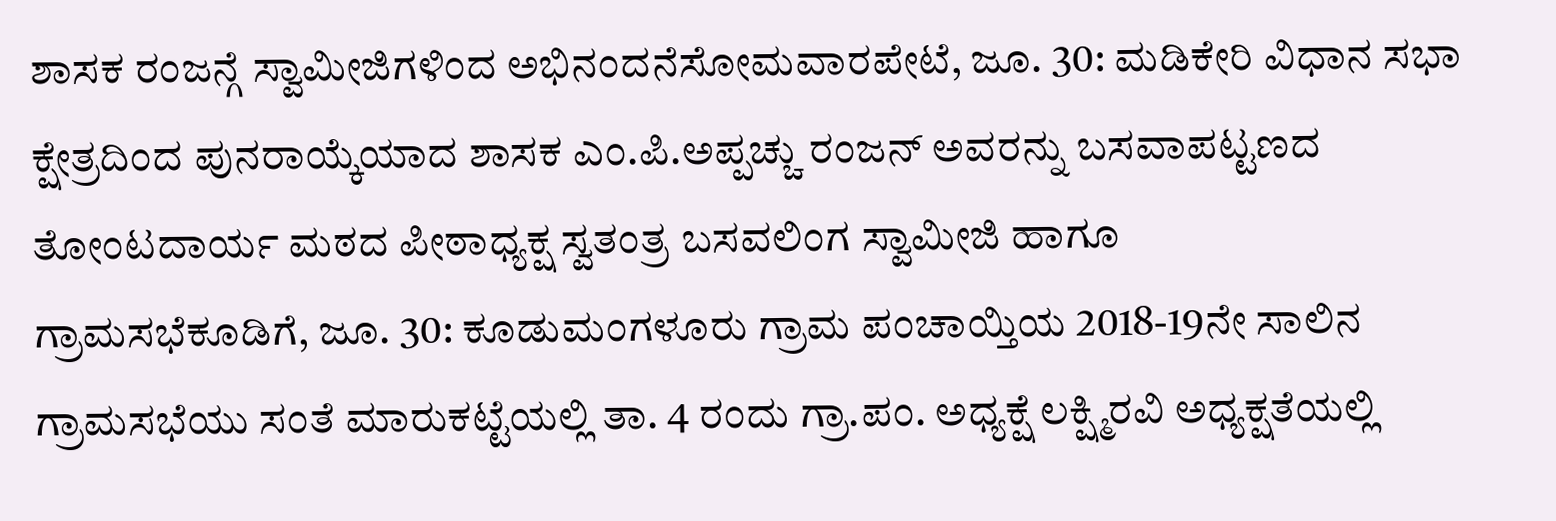ಶಾಸಕ ರಂಜನ್ಗೆ ಸ್ವಾಮೀಜಿಗಳಿಂದ ಅಭಿನಂದನೆಸೋಮವಾರಪೇಟೆ, ಜೂ. 30: ಮಡಿಕೇರಿ ವಿಧಾನ ಸಭಾ ಕ್ಷೇತ್ರದಿಂದ ಪುನರಾಯ್ಕೆಯಾದ ಶಾಸಕ ಎಂ.ಪಿ.ಅಪ್ಪಚ್ಚು ರಂಜನ್ ಅವರನ್ನು ಬಸವಾಪಟ್ಟಣದ ತೋಂಟದಾರ್ಯ ಮಠದ ಪೀಠಾಧ್ಯಕ್ಷ ಸ್ವತಂತ್ರ ಬಸವಲಿಂಗ ಸ್ವಾಮೀಜಿ ಹಾಗೂ
ಗ್ರಾಮಸಭೆಕೂಡಿಗೆ, ಜೂ. 30: ಕೂಡುಮಂಗಳೂರು ಗ್ರಾಮ ಪಂಚಾಯ್ತಿಯ 2018-19ನೇ ಸಾಲಿನ ಗ್ರಾಮಸಭೆಯು ಸಂತೆ ಮಾರುಕಟ್ಟೆಯಲ್ಲಿ ತಾ. 4 ರಂದು ಗ್ರಾ.ಪಂ. ಅಧ್ಯಕ್ಷೆ ಲಕ್ಷ್ಮಿರವಿ ಅಧ್ಯಕ್ಷತೆಯಲ್ಲಿ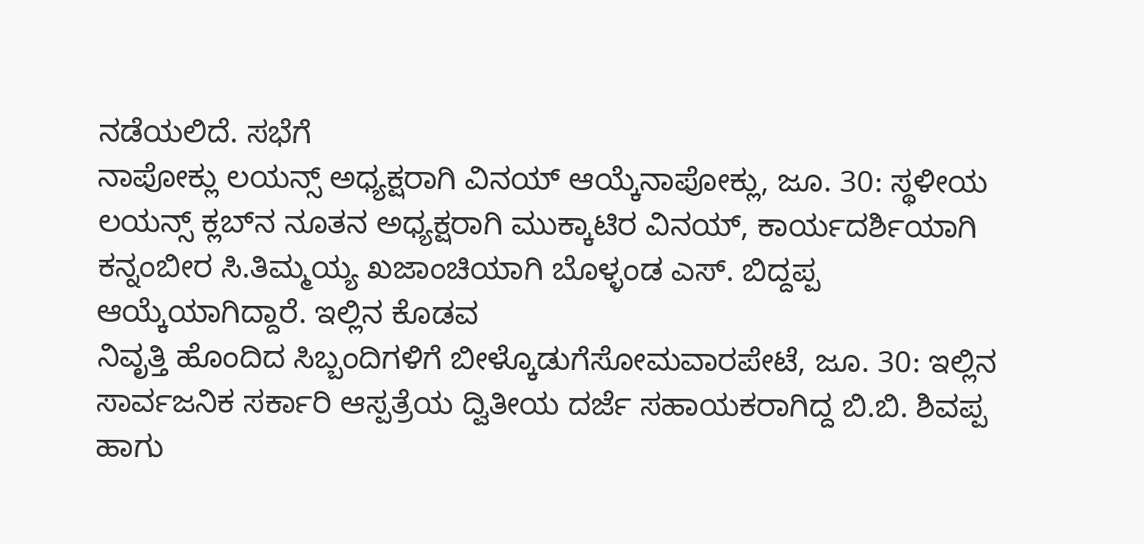ನಡೆಯಲಿದೆ. ಸಭೆಗೆ
ನಾಪೋಕ್ಲು ಲಯನ್ಸ್ ಅಧ್ಯಕ್ಷರಾಗಿ ವಿನಯ್ ಆಯ್ಕೆನಾಪೋಕ್ಲು, ಜೂ. 30: ಸ್ಥಳೀಯ ಲಯನ್ಸ್ ಕ್ಲಬ್‍ನ ನೂತನ ಅಧ್ಯಕ್ಷರಾಗಿ ಮುಕ್ಕಾಟಿರ ವಿನಯ್, ಕಾರ್ಯದರ್ಶಿಯಾಗಿ ಕನ್ನಂಬೀರ ಸಿ.ತಿಮ್ಮಯ್ಯ ಖಜಾಂಚಿಯಾಗಿ ಬೊಳ್ಳಂಡ ಎಸ್. ಬಿದ್ದಪ್ಪ ಆಯ್ಕೆಯಾಗಿದ್ದಾರೆ. ಇಲ್ಲಿನ ಕೊಡವ
ನಿವೃತ್ತಿ ಹೊಂದಿದ ಸಿಬ್ಬಂದಿಗಳಿಗೆ ಬೀಳ್ಕೊಡುಗೆಸೋಮವಾರಪೇಟೆ, ಜೂ. 30: ಇಲ್ಲಿನ ಸಾರ್ವಜನಿಕ ಸರ್ಕಾರಿ ಆಸ್ಪತ್ರೆಯ ದ್ವಿತೀಯ ದರ್ಜೆ ಸಹಾಯಕರಾಗಿದ್ದ ಬಿ.ಬಿ. ಶಿವಪ್ಪ ಹಾಗು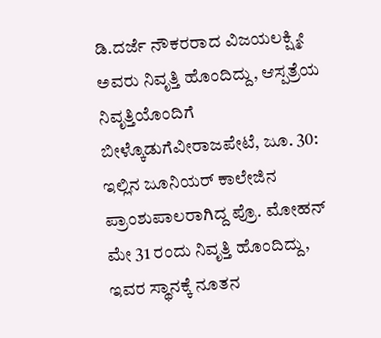ಡಿ.ದರ್ಜೆ ನೌಕರರಾದ ವಿಜಯಲಕ್ಷ್ಮೀ ಅವರು ನಿವೃತ್ತಿ ಹೊಂದಿದ್ದು, ಆಸ್ಪತ್ರೆಯ
ನಿವೃತ್ತಿಯೊಂದಿಗೆ ಬೀಳ್ಕೊಡುಗೆವೀರಾಜಪೇಟೆ, ಜೂ. 30: ಇಲ್ಲಿನ ಜೂನಿಯರ್ ಕಾಲೇಜಿನ ಪ್ರಾಂಶುಪಾಲರಾಗಿದ್ದ ಪ್ರೊ. ಮೋಹನ್ ಮೇ 31 ರಂದು ನಿವೃತ್ತಿ ಹೊಂದಿದ್ದು, ಇವರ ಸ್ಥಾನಕ್ಕೆ ನೂತನ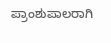ಪ್ರಾಂಶುಪಾಲರಾಗಿ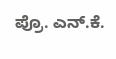ಪ್ರೊ. ಎನ್.ಕೆ.